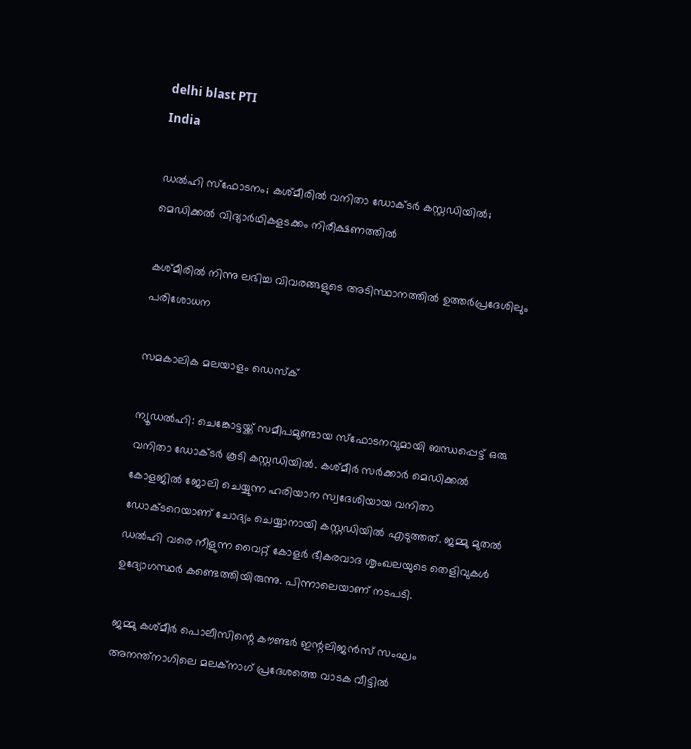delhi blast PTI
India

ഡൽഹി സ്ഫോടനം; കശ്മീരിൽ വനിതാ ഡോക്ടർ കസ്റ്റഡിയിൽ; മെഡിക്കൽ വിദ്യാർഥികളടക്കം നിരീക്ഷണത്തിൽ

കശ്മീരിൽ നിന്നു ലഭിച്ച വിവരങ്ങളുടെ അടിസ്ഥാനത്തിൽ ഉത്തർപ്രദേശിലും പരിശോധന

സമകാലിക മലയാളം ഡെസ്ക്

ന്യൂഡൽഹി: ചെങ്കോട്ടയ്ക്ക് സമീപമുണ്ടായ സ്ഫോടനവുമായി ബന്ധപ്പെട്ട് ഒരു വനിതാ ഡോക്ടർ കൂടി കസ്റ്റഡിയിൽ. കശ്മീർ സർക്കാർ മെഡിക്കൽ കോളജിൽ ജോലി ചെയ്യുന്ന ഹരിയാന സ്വദേശിയായ വനിതാ ഡോക്ടറെയാണ് ചോദ്യം ചെയ്യാനായി കസ്റ്റഡിയിൽ എടുത്തത്. ജമ്മു മുതൽ ഡൽഹി വരെ നീളുന്ന വൈറ്റ് കോളർ ഭീകരവാദ ശൃംഖലയുടെ തെളിവുകൾ ഉദ്യോഗസ്ഥർ കണ്ടെത്തിയിരുന്നു. പിന്നാലെയാണ് നടപടി.

ജമ്മു കശ്മീർ പൊലീസിന്റെ കൗണ്ടർ ഇന്റലിജൻസ് സംഘം അനന്ത്നാഗിലെ മലക്നാഗ് പ്രദേശത്തെ വാടക വീട്ടിൽ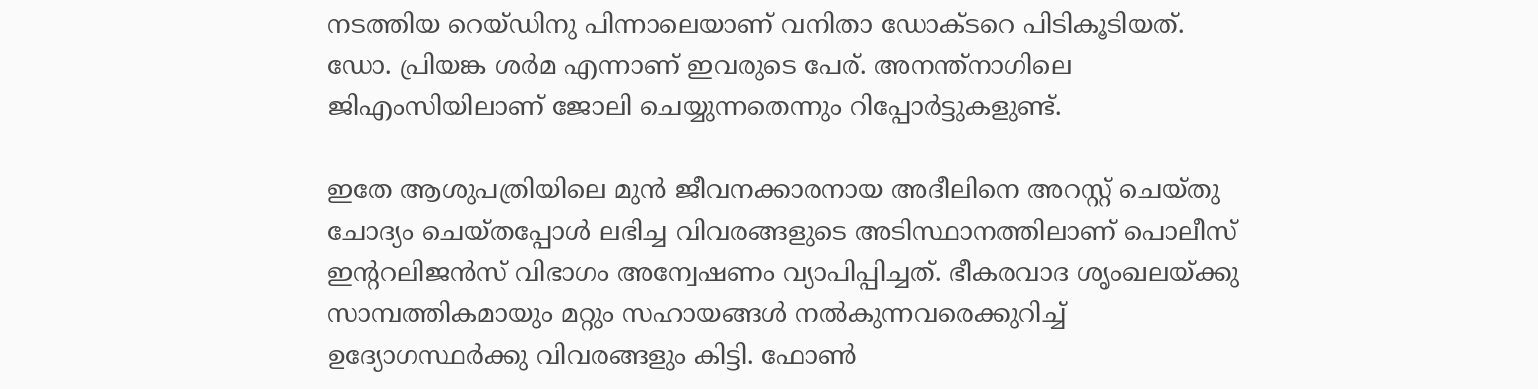നടത്തിയ റെയ്ഡിനു പിന്നാലെയാണ് വനിതാ ഡോക്ടറെ പിടികൂടിയത്. ഡോ. പ്രിയങ്ക ശർമ എന്നാണ് ഇവരുടെ പേര്. അനന്ത്നാഗിലെ ജിഎംസിയിലാണ് ജോലി ചെയ്യുന്നതെന്നും റിപ്പോർട്ടുകളുണ്ട്.

ഇതേ ആശുപത്രിയിലെ മുൻ ജീവനക്കാരനായ അദീലിനെ അറസ്റ്റ് ചെയ്തു ചോദ്യം ചെയ്തപ്പോൾ ലഭിച്ച വിവരങ്ങളുടെ അടിസ്ഥാനത്തിലാണ് പൊലീസ് ഇന്ററലിജൻസ് വിഭാഗം അന്വേഷണം വ്യാപിപ്പിച്ചത്. ഭീകരവാദ ശൃംഖലയ്ക്കു സാമ്പത്തികമായും മറ്റും സഹായങ്ങൾ നൽകുന്നവരെക്കുറിച്ച് ഉദ്യോഗസ്ഥർക്കു വിവരങ്ങളും കിട്ടി. ഫോൺ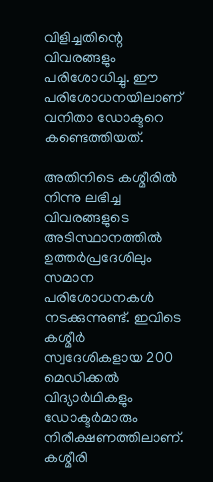വിളിച്ചതിന്റെ വിവരങ്ങളും പരിശോധിച്ചു. ഈ പരിശോധനയിലാണ് വനിതാ ഡോക്ടറെ കണ്ടെത്തിയത്.

അതിനിടെ കശ്മീരിൽ നിന്നു ലഭിച്ച വിവരങ്ങളുടെ അടിസ്ഥാനത്തിൽ ഉത്തർപ്രദേശിലും സമാന പരിശോധനകൾ നടക്കുന്നുണ്ട്. ഇവിടെ കശ്മീർ സ്വദേശികളായ 200 മെഡിക്കൽ വിദ്യാർഥികളും ഡോക്ടർമാരും നിരീക്ഷണത്തിലാണ്. കശ്മീരി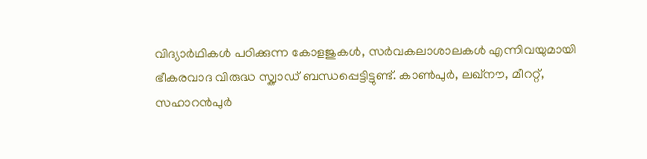വിദ്യാർഥികൾ പഠിക്കുന്ന കോളജുകൾ, സർവകലാശാലകൾ എന്നിവയുമായി ഭീകരവാദ വിരുദ്ധ സ്ക്വാഡ് ബന്ധപ്പെട്ടിട്ടുണ്ട്. കാൺപുർ, ലഖ്നൗ, മീററ്റ്, സഹാറൻപുർ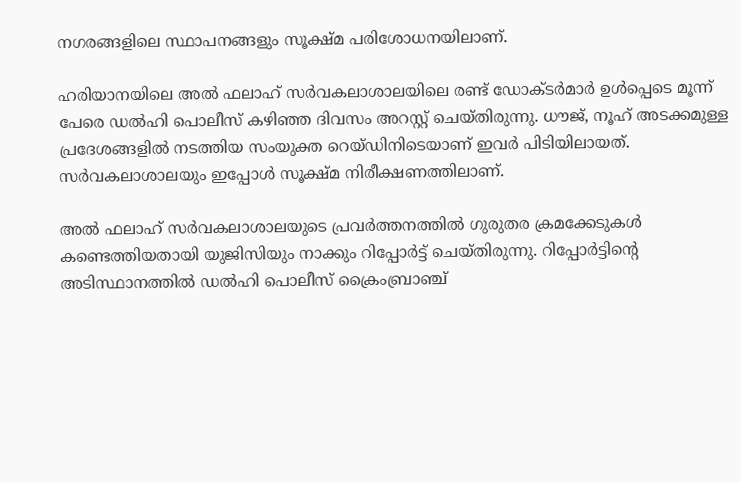നഗരങ്ങളിലെ സ്ഥാപനങ്ങളും സൂക്ഷ്മ പരിശോധനയിലാണ്.

ഹരിയാനയിലെ അൽ ഫലാഹ് സർവകലാശാലയിലെ രണ്ട് ഡോക്ടർമാർ ഉൾപ്പെടെ മൂന്ന് പേരെ ഡൽഹി പൊലീസ് കഴിഞ്ഞ ദിവസം അറസ്റ്റ് ചെയ്തിരുന്നു. ധൗജ്, നൂഹ് അടക്കമുള്ള പ്രദേശങ്ങളിൽ നടത്തിയ സംയുക്ത റെ‍യ്ഡിനിടെയാണ് ഇവർ പിടിയിലായത്. സർവകലാശാലയും ഇപ്പോൾ സൂക്ഷ്മ നിരീക്ഷണത്തിലാണ്.

അൽ ഫലാഹ് സർവകലാശാലയുടെ പ്രവർത്തനത്തിൽ ഗുരുതര ക്രമക്കേടുകൾ കണ്ടെത്തിയതായി യുജിസിയും നാക്കും റിപ്പോർട്ട് ചെയ്തിരുന്നു. റിപ്പോർട്ടിന്റെ അടിസ്ഥാനത്തിൽ ഡൽഹി പൊലീസ് ക്രൈംബ്രാഞ്ച്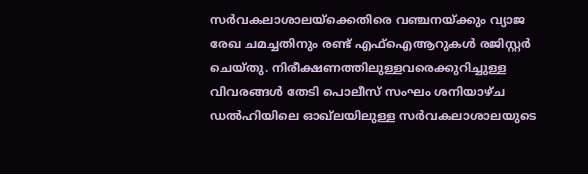സർവകലാശാലയ്ക്കെതിരെ വഞ്ചനയ്ക്കും വ്യാജ രേഖ ചമച്ചതിനും രണ്ട് എഫ്ഐആറുകൾ രജിസ്റ്റർ ചെയ്തു. നിരീക്ഷണത്തിലുള്ളവരെക്കുറിച്ചുള്ള വിവരങ്ങൾ തേടി പൊലീസ് സംഘം ശനിയാഴ്ച ഡൽഹിയിലെ ഓഖ്‍ലയിലുള്ള സർവകലാശാലയുടെ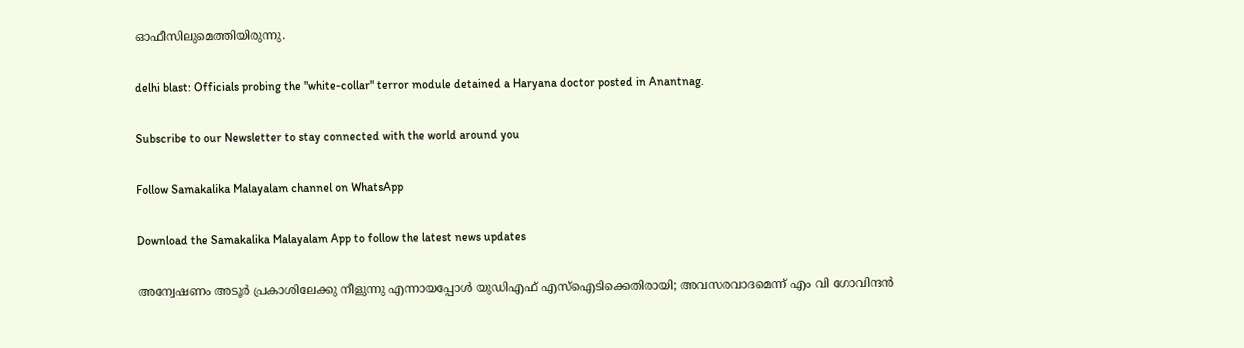ഓഫീസിലുമെത്തിയിരുന്നു.

delhi blast: Officials probing the "white-collar" terror module detained a Haryana doctor posted in Anantnag.

Subscribe to our Newsletter to stay connected with the world around you

Follow Samakalika Malayalam channel on WhatsApp

Download the Samakalika Malayalam App to follow the latest news updates

അന്വേഷണം അടൂര്‍ പ്രകാശിലേക്കു നീളുന്നു എന്നായപ്പോള്‍ യുഡിഎഫ് എസ്ഐടിക്കെതിരായി; അവസരവാദമെന്ന് എം വി ഗോവിന്ദന്‍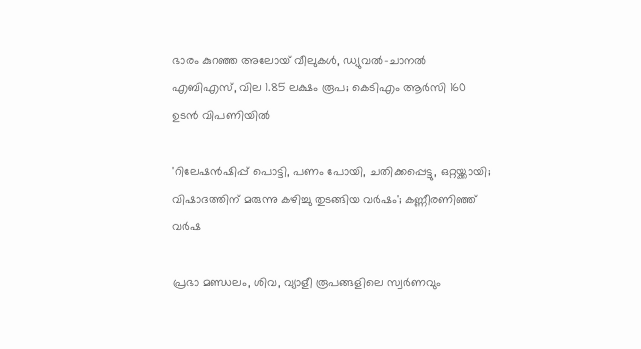ഭാരം കുറഞ്ഞ അലോയ് വീലുകള്‍, ഡ്യുവല്‍-ചാനല്‍ എബിഎസ്, വില 1.85 ലക്ഷം രൂപ; കെടിഎം ആര്‍സി 160 ഉടന്‍ വിപണിയില്‍

'റിലേഷന്‍ഷിപ്പ് പൊട്ടി, പണം പോയി, ചതിക്കപ്പെട്ടു, ഒറ്റയ്ക്കായി; വിഷാദത്തിന് മരുന്നു കഴിച്ചു തുടങ്ങിയ വർഷം'; കണ്ണീരണിഞ്ഞ് വര്‍ഷ

പ്രഭാ മണ്ഡലം, ശിവ, വ്യാളീ രൂപങ്ങളിലെ സ്വര്‍ണവും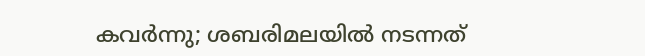കവര്‍ന്നു; ശബരിമലയില്‍ നടന്നത്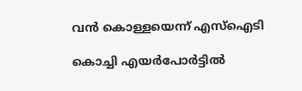വന്‍ കൊള്ളയെന്ന് എസ്‌ഐടി

കൊച്ചി എയർപോർട്ടിൽ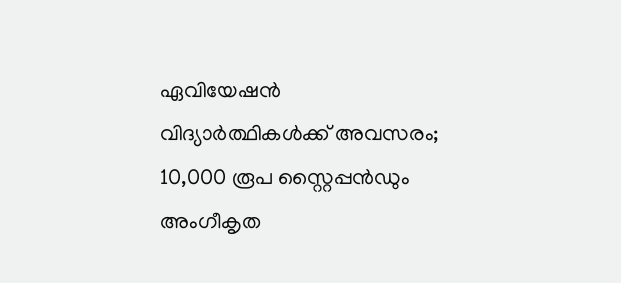ഏവിയേഷൻ വിദ്യാർത്ഥികൾക്ക് അവസരം; 10,000 രൂപ സ്റ്റൈപ്പൻഡും അംഗീകൃത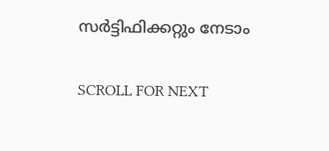സർട്ടിഫിക്കറ്റും നേടാം

SCROLL FOR NEXT